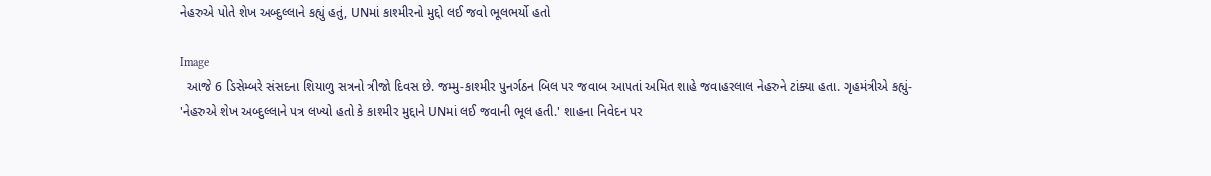નેહરુએ પોતે શેખ અબ્દુલ્લાને કહ્યું હતું, UNમાં કાશ્મીરનો મુદ્દો લઈ જવો ભૂલભર્યો હતો

Image
  આજે 6 ડિસેમ્બરે સંસદના શિયાળુ સત્રનો ત્રીજો દિવસ છે. જમ્મુ-કાશ્મીર પુનર્ગઠન બિલ પર જવાબ આપતાં અમિત શાહે જવાહરલાલ નેહરુને ટાંક્યા હતા. ગૃહમંત્રીએ કહ્યું- 'નેહરુએ શેખ અબ્દુલ્લાને પત્ર લખ્યો હતો કે કાશ્મીર મુદ્દાને UNમાં લઈ જવાની ભૂલ હતી.' શાહના નિવેદન પર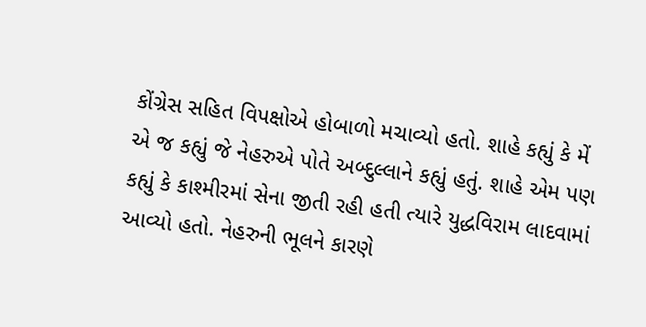કોંગ્રેસ સહિત વિપક્ષોએ હોબાળો મચાવ્યો હતો. શાહે કહ્યું કે મેં એ જ કહ્યું જે નેહરુએ પોતે અબ્દુલ્લાને કહ્યું હતું. શાહે એમ પણ કહ્યું કે કાશ્મીરમાં સેના જીતી રહી હતી ત્યારે યુદ્ધવિરામ લાદવામાં આવ્યો હતો. નેહરુની ભૂલને કારણે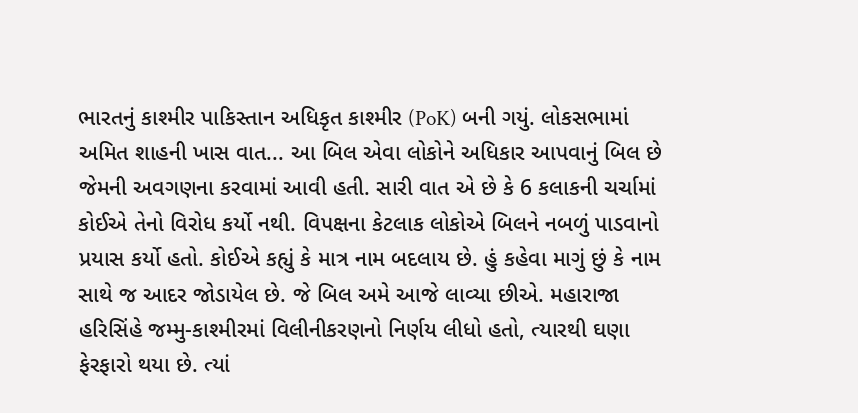ભારતનું કાશ્મીર પાકિસ્તાન અધિકૃત કાશ્મીર (PoK) બની ગયું. લોકસભામાં અમિત શાહની ખાસ વાત... આ બિલ એવા લોકોને અધિકાર આપવાનું બિલ છે જેમની અવગણના કરવામાં આવી હતી. સારી વાત એ છે કે 6 કલાકની ચર્ચામાં કોઈએ તેનો વિરોધ કર્યો નથી. વિપક્ષના કેટલાક લોકોએ બિલને નબળું પાડવાનો પ્રયાસ કર્યો હતો. કોઈએ કહ્યું કે માત્ર નામ બદલાય છે. હું કહેવા માગું છું કે નામ સાથે જ આદર જોડાયેલ છે. જે બિલ અમે આજે લાવ્યા છીએ. મહારાજા હરિસિંહે જમ્મુ-કાશ્મીરમાં વિલીનીકરણનો નિર્ણય લીધો હતો, ત્યારથી ઘણા ફેરફારો થયા છે. ત્યાં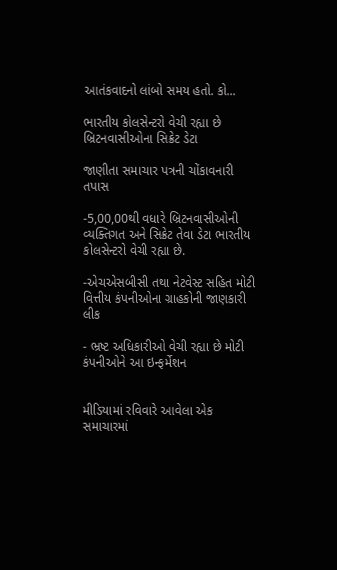આતંકવાદનો લાંબો સમય હતો. કો...

ભારતીય કોલસેન્ટરો વેચી રહ્યા છે બ્રિટનવાસીઓના સિક્રેટ ડેટા

જાણીતા સમાચાર પત્રની ચોંકાવનારી તપાસ

-5,00,00થી વધારે બ્રિટનવાસીઓની વ્યક્તિગત અને સિક્રેટ તેવા ડેટા ભારતીય કોલસેન્ટરો વેચી રહ્યા છે.

-એચએસબીસી તથા નેટવેસ્ટ સહિત મોટી વિત્તીય કંપનીઓના ગ્રાહકોની જાણકારી લીક

- ભ્રષ્ટ અધિકારીઓ વેચી રહ્યા છે મોટી કંપનીઓને આ ઇન્ફર્મેશન


મીડિયામાં રવિવારે આવેલા એક સમાચારમાં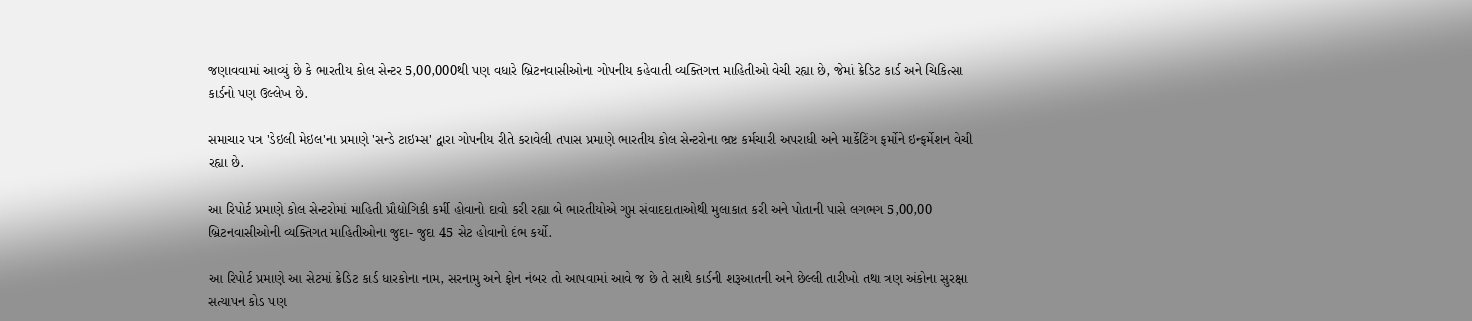જણાવવામાં આવ્યું છે કે ભારતીય કોલ સેન્ટર 5,00,000થી પણ વધારે બ્રિટનવાસીઓના ગોપનીય કહેવાતી વ્યક્તિગત્ત માહિતીઓ વેચી રહ્યા છે, જેમાં ક્રેડિટ કાર્ડ અને ચિકિત્સા કાર્ડનો પણ ઉલ્લેખ છે.

સમાચાર પત્ર 'ડેઇલી મેઇલ'ના પ્રમાણે 'સન્ડે ટાઇમ્સ' દ્વારા ગોપનીય રીતે કરાવેલી તપાસ પ્રમાણે ભારતીય કોલ સેન્ટરોના ભ્રષ્ટ કર્મચારી અપરાધી અને માર્કેટિંગ ફર્મોને ઇન્ફર્મેશન વેચી રહ્યા છે.

આ રિપોર્ટ પ્રમાણે કોલ સેન્ટરોમાં માહિતી પ્રૌદ્યોગિકી કર્મી હોવાનો દાવો કરી રહ્યા બે ભારતીયોએ ગુપ્ત સંવાદદાતાઓથી મુલાકાત કરી અને પોતાની પાસે લગભગ 5,00,00 બ્રિટનવાસીઓની વ્યક્તિગત માહિતીઓના જુદા- જુદા 45 સેટ હોવાનો દંભ કર્યો.

આ રિપોર્ટ પ્રમાણે આ સેટમાં ક્રેડિટ કાર્ડ ધારકોના નામ, સરનામુ અને ફોન નંબર તો આપવામાં આવે જ છે તે સાથે કાર્ડની શરૂઆતની અને છેલ્લી તારીખો તથા ત્રણ અંકોના સુરક્ષા સત્યાપન કોડ પણ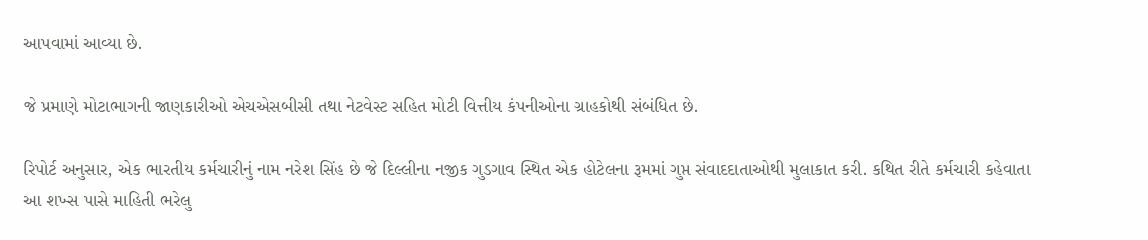આપવામાં આવ્યા છે.

જે પ્રમાણે મોટાભાગની જાણકારીઓ એચએસબીસી તથા નેટવેસ્ટ સહિત મોટી વિત્તીય કંપનીઓના ગ્રાહકોથી સંબંધિત છે.

રિપોર્ટ અનુસાર, એક ભારતીય કર્મચારીનું નામ નરેશ સિંહ છે જે દિલ્લીના નજીક ગુડગાવ સ્થિત એક હોટેલના રૂમમાં ગુપ્ત સંવાદદાતાઓથી મુલાકાત કરી. કથિત રીતે કર્મચારી કહેવાતા આ શખ્સ પાસે માહિતી ભરેલુ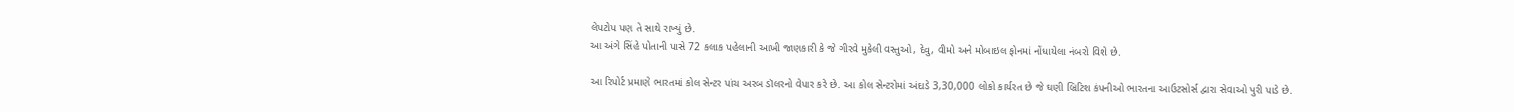લેપટોપ પણ તે સાથે રાખ્યું છે.
આ અંગે સિંહે પોતાની પાસે 72 કલાક પહેલાની આખી જાણકારી કે જે ગીરવે મુકેલી વસ્તુઓ, દેવુ, વીમો અને મોબાઇલ ફોનમાં નોંધાયેલા નંબરો વિશે છે.

આ રિપોર્ટ પ્રમાણે ભારતમાં કોલ સેન્ટર પાંચ અરબ ડૉલરનો વેપાર કરે છે. આ કોલ સેન્ટરોમાં અંદાડે 3,30,000 લોકો કાર્યરત છે જે ઘણી બ્રિટિશ કંપનીઓ ભારતના આઉટસોર્સ દ્વારા સેવાઓ પુરી પાડે છે.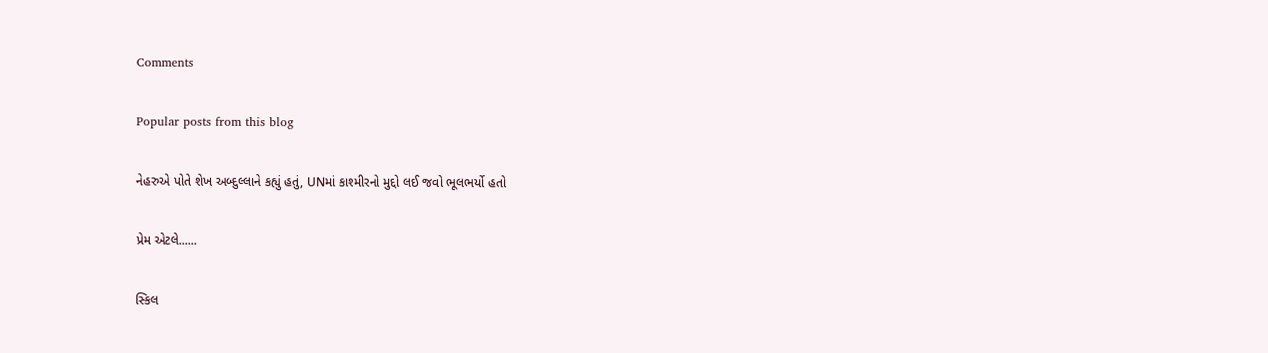Comments

Popular posts from this blog

નેહરુએ પોતે શેખ અબ્દુલ્લાને કહ્યું હતું, UNમાં કાશ્મીરનો મુદ્દો લઈ જવો ભૂલભર્યો હતો

પ્રેમ એટલે......

સ્કિલ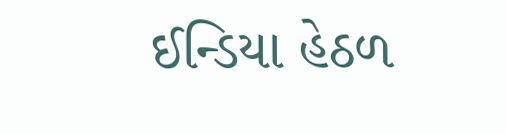ઈન્ડિયા હેઠળ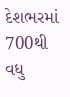દેશભરમાં 700થી વધુ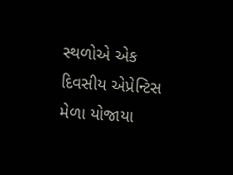સ્થળોએ એક દિવસીય એપ્રેન્ટિસ મેળા યોજાયા